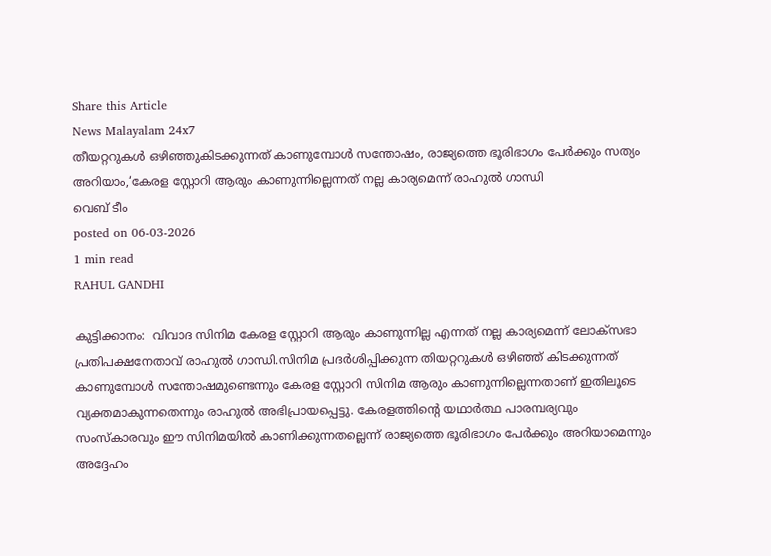Share this Article
News Malayalam 24x7
തീയറ്ററുകൾ ഒഴിഞ്ഞുകിടക്കുന്നത് കാണുമ്പോൾ സന്തോഷം, രാജ്യത്തെ ഭൂരിഭാഗം പേർക്കും സത്യം അറിയാം,‘കേരള സ്റ്റോറി ആരും കാണുന്നില്ലെന്നത് നല്ല കാര്യമെന്ന് രാഹുൽ ഗാന്ധി
വെബ് ടീം
posted on 06-03-2026
1 min read
RAHUL GANDHI

കുട്ടിക്കാനം:  വിവാദ സിനിമ കേരള സ്റ്റോറി ആരും കാണുന്നില്ല എന്നത് നല്ല കാര്യമെന്ന് ലോക്സഭാ പ്രതിപക്ഷനേതാവ് രാഹുൽ ഗാന്ധി.സിനിമ പ്രദർശിപ്പിക്കുന്ന തിയറ്ററുകൾ ഒഴിഞ്ഞ് കിടക്കുന്നത് കാണുമ്പോൾ സന്തോഷമുണ്ടെന്നും കേരള സ്റ്റോറി സിനിമ ആരും കാണുന്നില്ലെന്നതാണ് ഇതിലൂടെ വ്യക്തമാകുന്നതെന്നും രാഹുൽ അഭിപ്രായപ്പെട്ടു. കേരളത്തിന്റെ യഥാർത്ഥ പാരമ്പര്യവും സംസ്കാരവും ഈ സിനിമയിൽ കാണിക്കുന്നതല്ലെന്ന് രാജ്യത്തെ ഭൂരിഭാഗം പേർക്കും അറിയാമെന്നും അദ്ദേഹം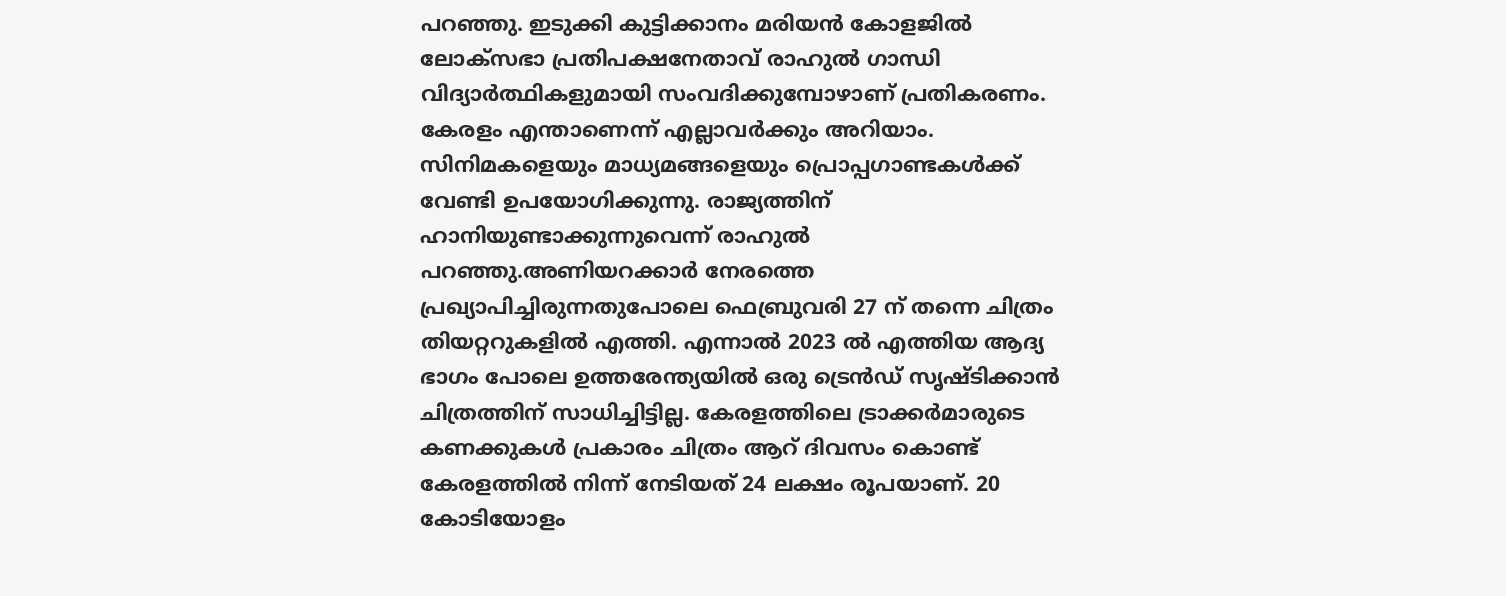പറഞ്ഞു. ഇടുക്കി കുട്ടിക്കാനം മരിയൻ കോളജിൽ ലോക്സഭാ പ്രതിപക്ഷനേതാവ് രാഹുൽ ഗാന്ധി വിദ്യാർത്ഥികളുമായി സംവദിക്കുമ്പോഴാണ് പ്രതികരണം. കേരളം എന്താണെന്ന് എല്ലാവർക്കും അറിയാം. സിനിമകളെയും മാധ്യമങ്ങളെയും പ്രൊപ്പഗാണ്ടകൾക്ക് വേണ്ടി ഉപയോഗിക്കുന്നു. രാജ്യത്തിന് ഹാനിയുണ്ടാക്കുന്നുവെന്ന് രാഹുൽ പറഞ്ഞു.അണിയറക്കാർ നേരത്തെ പ്രഖ്യാപിച്ചിരുന്നതുപോലെ ഫെബ്രുവരി 27 ന് തന്നെ ചിത്രം തിയറ്ററുകളിൽ എത്തി. എന്നാൽ 2023 ൽ എത്തിയ ആദ്യ ഭാഗം പോലെ ഉത്തരേന്ത്യയിൽ ഒരു ട്രെൻഡ് സൃഷ്ടിക്കാൻ ചിത്രത്തിന് സാധിച്ചിട്ടില്ല. കേരളത്തിലെ ട്രാക്കർമാരുടെ കണക്കുകൾ പ്രകാരം ചിത്രം ആറ് ദിവസം കൊണ്ട് കേരളത്തിൽ നിന്ന് നേടിയത് 24 ലക്ഷം രൂപയാണ്. 20 കോടിയോളം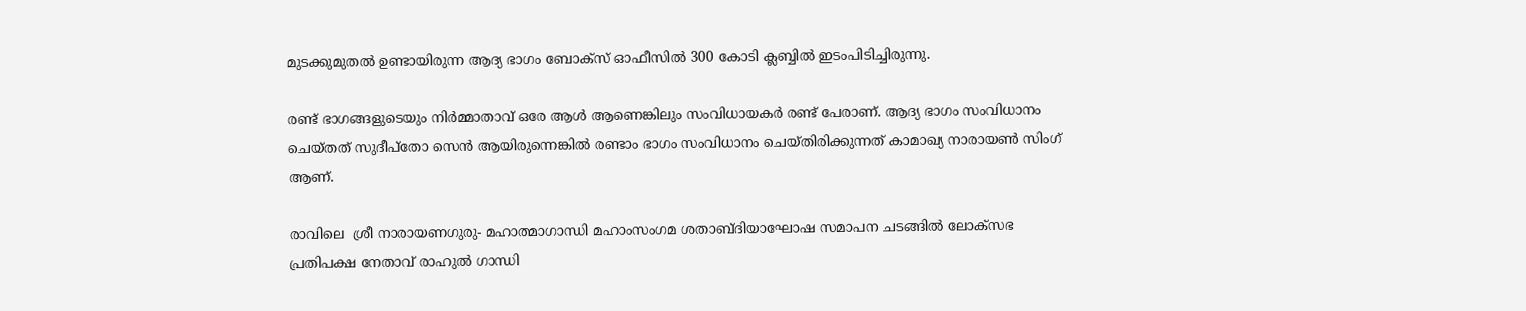മുടക്കുമുതൽ ഉണ്ടായിരുന്ന ആദ്യ ഭാഗം ബോക്സ് ഓഫീസിൽ 300 കോടി ക്ലബ്ബിൽ ഇടംപിടിച്ചിരുന്നു.

രണ്ട് ഭാഗങ്ങളുടെയും നിർമ്മാതാവ് ഒരേ ആൾ ആണെങ്കിലും സംവിധായകർ രണ്ട് പേരാണ്. ആദ്യ ഭാഗം സംവിധാനം ചെയ്തത് സുദീപ്തോ സെൻ ആയിരുന്നെങ്കിൽ രണ്ടാം ഭാഗം സംവിധാനം ചെയ്തിരിക്കുന്നത് കാമാഖ്യ നാരായൺ സിംഗ് ആണ്.

രാവിലെ  ശ്രീ നാരായണഗുരു- മഹാത്മാഗാന്ധി മഹാംസംഗമ ശതാബ്ദിയാഘോഷ സമാപന ചടങ്ങിൽ ലോക്സഭ പ്രതിപക്ഷ നേതാവ് രാഹുൽ ഗാന്ധി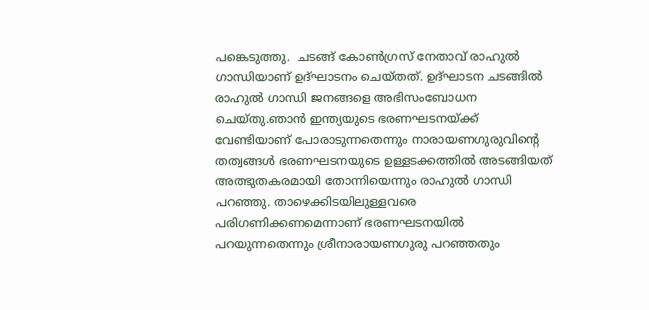പങ്കെടുത്തു.  ചടങ്ങ് കോണ്‍ഗ്രസ് നേതാവ് രാഹുല്‍ ഗാന്ധിയാണ് ഉദ്ഘാടനം ചെയ്തത്. ഉദ്ഘാടന ചടങ്ങിൽ രാഹുല്‍ ഗാന്ധി ജനങ്ങളെ അഭിസംബോധന ചെയ്തു.ഞാൻ ഇന്ത്യയുടെ ഭരണഘടനയ്ക്ക് വേണ്ടിയാണ് പോരാടുന്നതെന്നും നാരായണഗുരുവിന്റെ തത്വങ്ങൾ ഭരണഘടനയുടെ ഉള്ളടക്കത്തിൽ അടങ്ങിയത് അത്ഭുതകരമായി തോന്നിയെന്നും രാഹുൽ ഗാന്ധി പറഞ്ഞു. താഴെക്കിടയിലുള്ളവരെ പരിഗണിക്കണമെന്നാണ് ഭരണഘടനയിൽ പറയുന്നതെന്നും ശ്രീനാരായണഗുരു പറഞ്ഞതും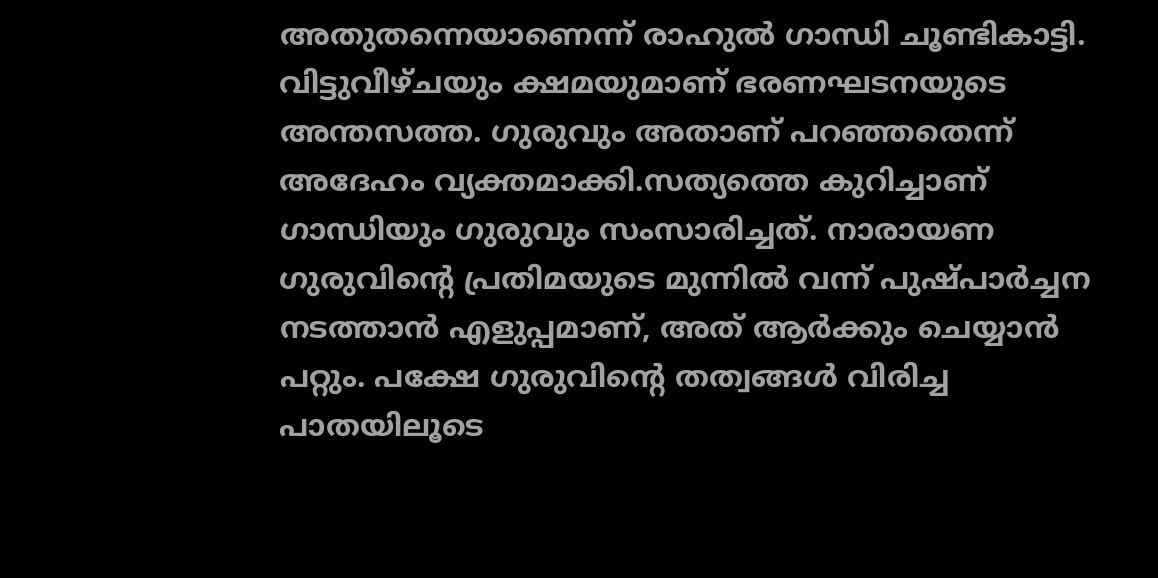അതുതന്നെയാണെന്ന് രാഹുൽ ഗാന്ധി ചൂണ്ടികാട്ടി. വിട്ടുവീഴ്ചയും ക്ഷമയുമാണ് ഭരണഘടനയുടെ അന്തസത്ത. ഗുരുവും അതാണ് പറഞ്ഞതെന്ന് അദേഹം വ്യക്തമാക്കി.സത്യത്തെ കുറിച്ചാണ് ഗാന്ധിയും ഗുരുവും സംസാരിച്ചത്. നാരായണ ഗുരുവിന്റെ പ്രതിമയുടെ മുന്നിൽ വന്ന് പുഷ്പാർച്ചന നടത്താൻ എളുപ്പമാണ്, അത് ആർക്കും ചെയ്യാൻ പറ്റും. പക്ഷേ ഗുരുവിന്റെ തത്വങ്ങൾ വിരിച്ച പാതയിലൂടെ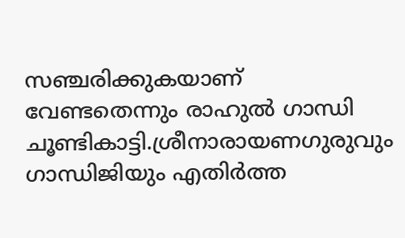സഞ്ചരിക്കുകയാണ് വേണ്ടതെന്നും രാഹുൽ ഗാന്ധി ചൂണ്ടികാട്ടി.ശ്രീനാരായണഗുരുവും ഗാന്ധിജിയും എതിർത്ത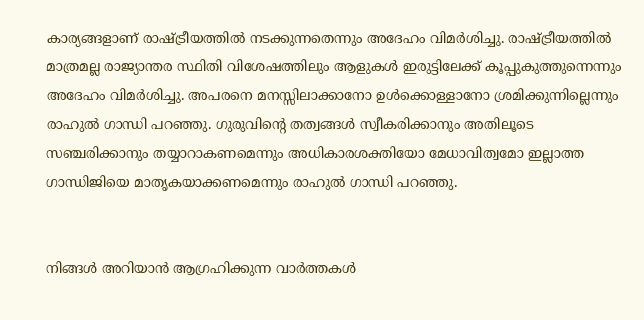കാര്യങ്ങളാണ് രാഷ്ട്രീയത്തിൽ നടക്കുന്നതെന്നും അദേഹം വിമർശിച്ചു. രാഷ്ട്രീയത്തിൽ മാത്രമല്ല രാജ്യാന്തര സ്ഥിതി വിശേഷത്തിലും ആളുകൾ ഇരുട്ടിലേക്ക് കൂപ്പുകുത്തുന്നെന്നും അദേഹം വിമർശിച്ചു. അപരനെ മനസ്സിലാക്കാനോ ഉൾക്കൊള്ളാനോ ശ്രമിക്കുന്നില്ലെന്നും രാഹുൽ ഗാന്ധി പറഞ്ഞു. ഗുരുവിന്റെ തത്വങ്ങൾ സ്വീകരിക്കാനും അതിലൂടെ സഞ്ചരിക്കാനും തയ്യാറാകണമെന്നും അധികാരശക്തിയോ മേധാവിത്വമോ ഇല്ലാത്ത ഗാന്ധിജിയെ മാതൃകയാക്കണമെന്നും രാഹുൽ ഗാന്ധി പറഞ്ഞു.


നിങ്ങൾ അറിയാൻ ആഗ്രഹിക്കുന്ന വാർത്തകൾ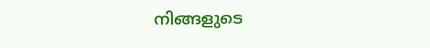നിങ്ങളുടെ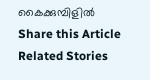കൈക്കുമ്പിളിൽ
Share this Article
Related Stories